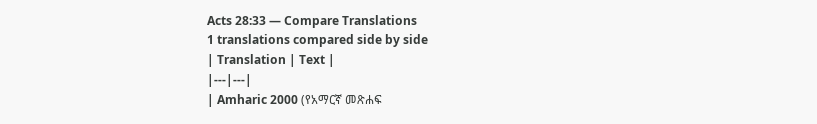Acts 28:33 — Compare Translations
1 translations compared side by side
| Translation | Text |
|---|---|
| Amharic 2000 (የአማርኛ መጽሐፍ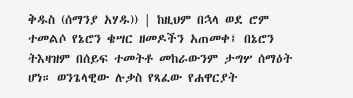ቅዱስ (ሰማንያ አሃዱ)) | ከዚህም በኋላ ወደ ሮም ተመልሶ የኔሮን ቄሣር ዘመዶችን አጠመቀ፤ በኔሮን ትእዛዝም በሰይፍ ተመትቶ መከራውንም ታግሦ ሰማዕት ሆነ። ወንጌላዊው ሉቃስ የጻፈው የሐዋርያት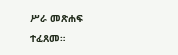ሥራ መጽሐፍ ተፈጸመ።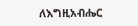ለእግዚአብሔር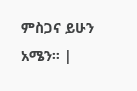ምስጋና ይሁን አሜን። |